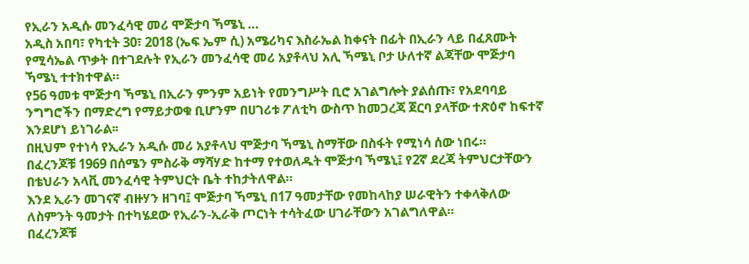የኢራን አዲሱ መንፈሳዊ መሪ ሞጅታባ ኻሜኒ …
አዲስ አበባ፣ የካቲት 30፣ 2018 (ኤፍ ኤም ሲ) አሜሪካና እስራኤል ከቀናት በፊት በኢራን ላይ በፈጸሙት የሚሳኤል ጥቃት በተገደሉት የኢራን መንፈሳዊ መሪ አያቶላህ አሊ ኻሜኒ ቦታ ሁለተኛ ልጃቸው ሞጅታባ ኻሜኒ ተተክተዋል።
የ56 ዓመቱ ሞጅታባ ኻሜኒ በኢራን ምንም አይነት የመንግሥት ቢሮ አገልግሎት ያልሰጡ፣ የአደባባይ ንግግሮችን በማድረግ የማይታወቁ ቢሆንም በሀገሪቱ ፖለቲካ ውስጥ ከመጋረጃ ጀርባ ያላቸው ተጽዕኖ ከፍተኛ እንደሆነ ይነገራል፡፡
በዚህም የተነሳ የኢራን አዲሱ መሪ አያቶላህ ሞጅታባ ኻሜኒ ስማቸው በስፋት የሚነሳ ሰው ነበሩ።
በፈረንጆቹ 1969 በሰሜን ምስራቅ ማሻሃድ ከተማ የተወለዱት ሞጅታባ ኻሜኒ፤ የ2ኛ ደረጃ ትምህርታቸውን በቴህራን አላቪ መንፈሳዊ ትምህርት ቤት ተከታትለዋል።
እንደ ኢራን መገናኛ ብዙሃን ዘገባ፤ ሞጅታባ ኻሜኒ በ17 ዓመታቸው የመከላከያ ሠራዊትን ተቀላቅለው ለስምንት ዓመታት በተካሄደው የኢራን-ኢራቅ ጦርነት ተሳትፈው ሀገራቸውን አገልግለዋል።
በፈረንጆቹ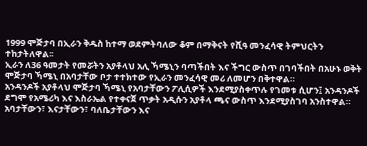1999 ሞጅታባ በኢራን ቅዱስ ከተማ ወደምትባለው ቆም በማቅናት የሺዓ መንፈሳዊ ትምህርትን ተከታትለዋል፡፡
ኢራን ለ36 ዓመታት የመሯትን አያቶላህ አሊ ኻሜኒን ባጣችበት እና ችግር ውስጥ በገባችበት በአሁኑ ወቅት ሞጅታባ ኻሜኒ በአባታቸው ቦታ ተተክተው የኢራን መንፈሳዊ መሪ ለመሆን በቅተዋል።
አንዳንዶች አያቶላህ ሞጅታባ ኻሜኒ የአባታቸውን ፖሊሲዎች እንደሚያስቀጥሉ የገመቱ ሲሆን፤ አንዳንዶች ደግሞ የአሜሪካ እና እስራኤል የተቀናጀ ጥቃት አዲሱን አያቶላ ጫና ውስጥ እንደሚያስገባ አንስተዋል።
አባታቸውን፣ እናታቸውን፣ ባለቤታቸውን እና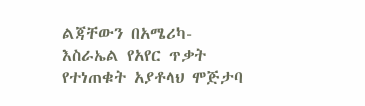ልጃቸውን በአሜሪካ-እስራኤል የአየር ጥቃት የተነጠቁት አያቶላህ ሞጅታባ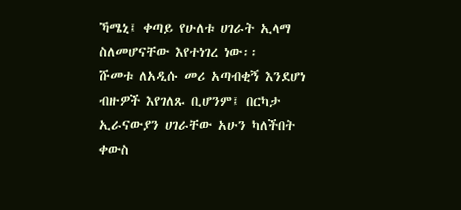ኻሜኒ፤ ቀጣይ የሁለቱ ሀገራት ኢላማ ስለመሆናቸው እየተነገረ ነው፡፡
ሹመቱ ለአዲሱ መሪ አጣብቂኝ እንደሆነ ብዙዎች እየገለጹ ቢሆንም፤ በርካታ ኢራናውያን ሀገራቸው አሁን ካለችበት ቀውስ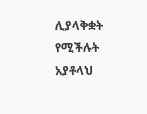ሊያላቅቋት የሚችሉት አያቶላህ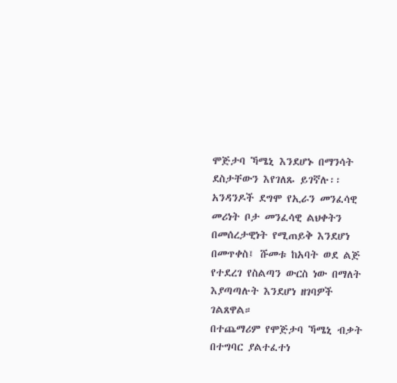ሞጅታባ ኻሜኒ እንደሆኑ በማንሳት ደስታቸውን እየገለጹ ይገኛሉ፡፡
አንዳንዶች ደግሞ የኢራን መንፈሳዊ መሪነት ቦታ መንፈሳዊ ልህቀትን በመሰረታዊነት የሚጠይቅ እንደሆነ በመጥቀስ፤ ሹመቱ ከአባት ወደ ልጅ የተደረገ የስልጣን ውርስ ነው በማለት እያጣጣሉት እንደሆነ ዘገባዎች ገልጸዋል።
በተጨማሪም የሞጅታባ ኻሜኒ ብቃት በተግባር ያልተፈተነ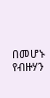በመሆኑ የብዙሃን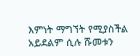እምነት ማግኘት የሚያስችል አይደልም ሲሉ ሹመቱን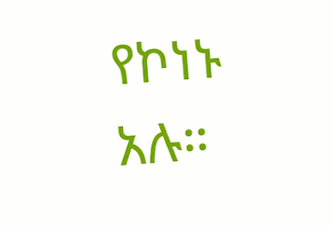የኮነኑ አሉ።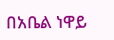በአቤል ነዋይ